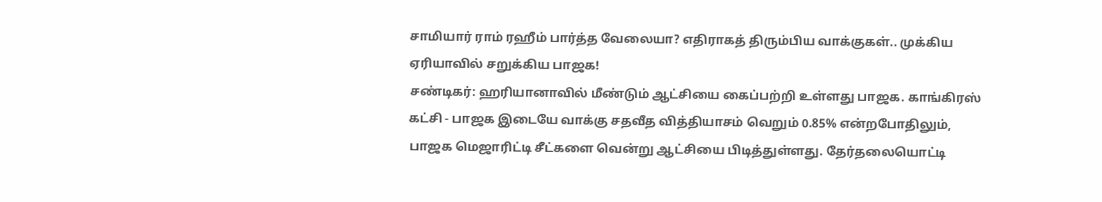சாமியார் ராம் ரஹீம் பார்த்த வேலையா? எதிராகத் திரும்பிய வாக்குகள்.. முக்கிய ஏரியாவில் சறுக்கிய பாஜக!
சண்டிகர்: ஹரியானாவில் மீண்டும் ஆட்சியை கைப்பற்றி உள்ளது பாஜக. காங்கிரஸ் கட்சி - பாஜக இடையே வாக்கு சதவீத வித்தியாசம் வெறும் 0.85% என்றபோதிலும், பாஜக மெஜாரிட்டி சீட்களை வென்று ஆட்சியை பிடித்துள்ளது. தேர்தலையொட்டி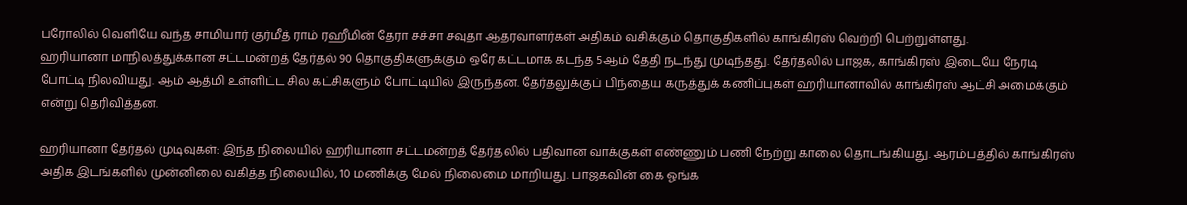பரோலில் வெளியே வந்த சாமியார் குர்மீத் ராம் ரஹீமின் தேரா சச்சா சவுதா ஆதரவாளர்கள் அதிகம் வசிக்கும் தொகுதிகளில் காங்கிரஸ் வெற்றி பெற்றுள்ளது.
ஹரியானா மாநிலத்துக்கான சட்டமன்றத் தேர்தல் 90 தொகுதிகளுக்கும் ஒரே கட்டமாக கடந்த 5ஆம் தேதி நடந்து முடிந்தது. தேர்தலில் பாஜக, காங்கிரஸ் இடையே நேரடி போட்டி நிலவியது. ஆம் ஆத்மி உள்ளிட்ட சில கட்சிகளும் போட்டியில் இருந்தன. தேர்தலுக்குப் பிந்தைய கருத்துக் கணிப்புகள் ஹரியானாவில் காங்கிரஸ் ஆட்சி அமைக்கும் என்று தெரிவித்தன.

ஹரியானா தேர்தல் முடிவுகள்: இந்த நிலையில் ஹரியானா சட்டமன்றத் தேர்தலில் பதிவான வாக்குகள் எண்ணும் பணி நேற்று காலை தொடங்கியது. ஆரம்பத்தில் காங்கிரஸ் அதிக இடங்களில் முன்னிலை வகித்த நிலையில், 10 மணிக்கு மேல் நிலைமை மாறியது. பாஜகவின் கை ஓங்க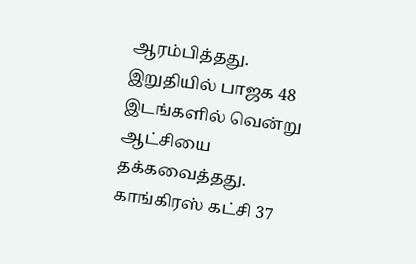ஆரம்பித்தது. இறுதியில் பாஜக 48 இடங்களில் வென்று ஆட்சியை தக்கவைத்தது. காங்கிரஸ் கட்சி 37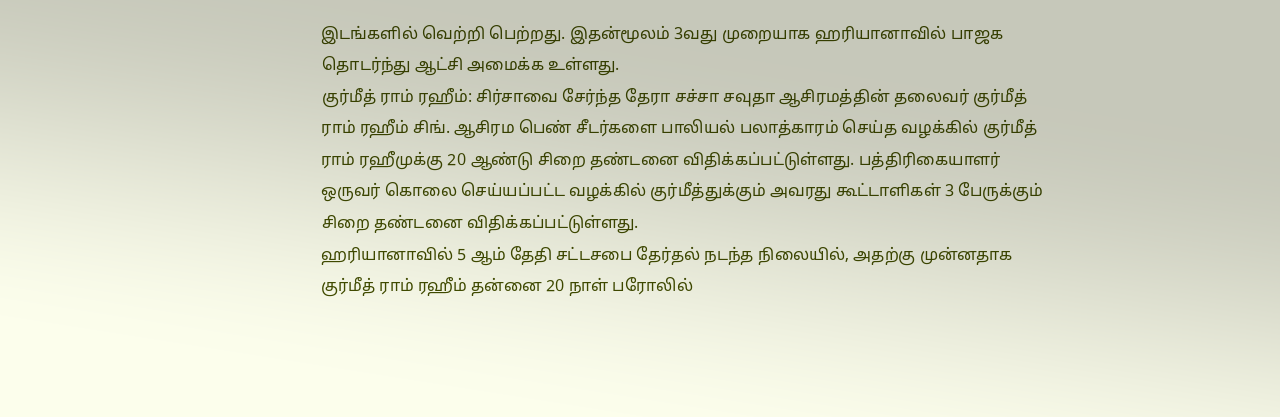இடங்களில் வெற்றி பெற்றது. இதன்மூலம் 3வது முறையாக ஹரியானாவில் பாஜக தொடர்ந்து ஆட்சி அமைக்க உள்ளது.
குர்மீத் ராம் ரஹீம்: சிர்சாவை சேர்ந்த தேரா சச்சா சவுதா ஆசிரமத்தின் தலைவர் குர்மீத் ராம் ரஹீம் சிங். ஆசிரம பெண் சீடர்களை பாலியல் பலாத்காரம் செய்த வழக்கில் குர்மீத் ராம் ரஹீமுக்கு 20 ஆண்டு சிறை தண்டனை விதிக்கப்பட்டுள்ளது. பத்திரிகையாளர் ஒருவர் கொலை செய்யப்பட்ட வழக்கில் குர்மீத்துக்கும் அவரது கூட்டாளிகள் 3 பேருக்கும் சிறை தண்டனை விதிக்கப்பட்டுள்ளது.
ஹரியானாவில் 5 ஆம் தேதி சட்டசபை தேர்தல் நடந்த நிலையில், அதற்கு முன்னதாக குர்மீத் ராம் ரஹீம் தன்னை 20 நாள் பரோலில்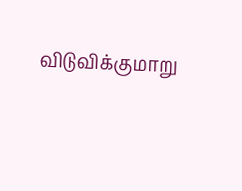விடுவிக்குமாறு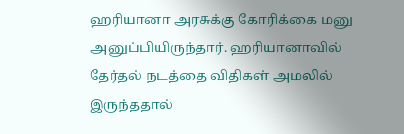ஹரியானா அரசுக்கு கோரிக்கை மனு அனுப்பியிருந்தார். ஹரியானாவில் தேர்தல் நடத்தை விதிகள் அமலில் இருந்ததால்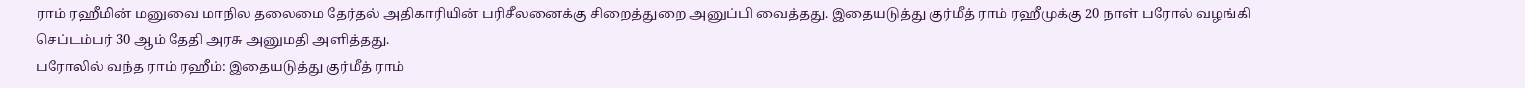ராம் ரஹீமின் மனுவை மாநில தலைமை தேர்தல் அதிகாரியின் பரிசீலனைக்கு சிறைத்துறை அனுப்பி வைத்தது. இதையடுத்து குர்மீத் ராம் ரஹீமுக்கு 20 நாள் பரோல் வழங்கி செப்டம்பர் 30 ஆம் தேதி அரசு அனுமதி அளித்தது.
பரோலில் வந்த ராம் ரஹீம்: இதையடுத்து குர்மீத் ராம்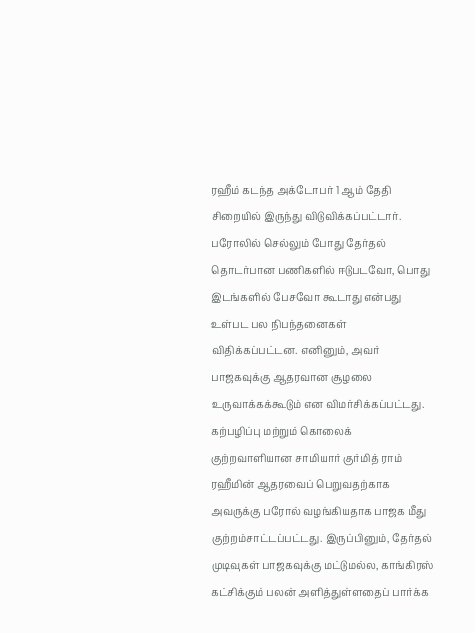ரஹீம் கடந்த அக்டோபர் 1 ஆம் தேதி சிறையில் இருந்து விடுவிக்கப்பட்டார். பரோலில் செல்லும் போது தேர்தல் தொடர்பான பணிகளில் ஈடுபடவோ, பொது இடங்களில் பேசவோ கூடாது என்பது உள்பட பல நிபந்தனைகள் விதிக்கப்பட்டன. எனினும், அவர் பாஜகவுக்கு ஆதரவான சூழலை உருவாக்கக்கூடும் என விமர்சிக்கப்பட்டது.
கற்பழிப்பு மற்றும் கொலைக் குற்றவாளியான சாமியார் குர்மித் ராம் ரஹீமின் ஆதரவைப் பெறுவதற்காக அவருக்கு பரோல் வழங்கியதாக பாஜக மீது குற்றம்சாட்டப்பட்டது. இருப்பினும், தேர்தல் முடிவுகள் பாஜகவுக்கு மட்டுமல்ல, காங்கிரஸ் கட்சிக்கும் பலன் அளித்துள்ளதைப் பார்க்க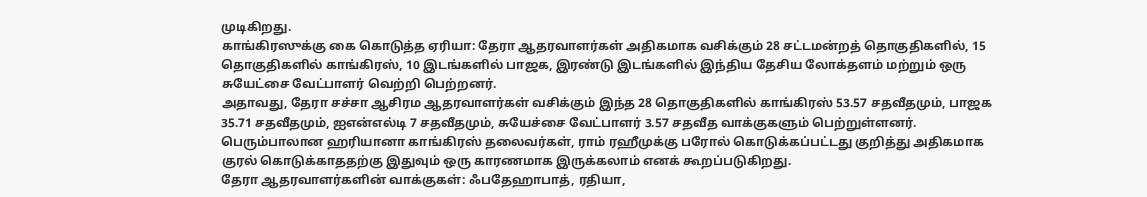முடிகிறது.
காங்கிரஸுக்கு கை கொடுத்த ஏரியா: தேரா ஆதரவாளர்கள் அதிகமாக வசிக்கும் 28 சட்டமன்றத் தொகுதிகளில், 15 தொகுதிகளில் காங்கிரஸ், 10 இடங்களில் பாஜக, இரண்டு இடங்களில் இந்திய தேசிய லோக்தளம் மற்றும் ஒரு சுயேட்சை வேட்பாளர் வெற்றி பெற்றனர்.
அதாவது, தேரா சச்சா ஆசிரம ஆதரவாளர்கள் வசிக்கும் இந்த 28 தொகுதிகளில் காங்கிரஸ் 53.57 சதவீதமும், பாஜக 35.71 சதவீதமும், ஐஎன்எல்டி 7 சதவீதமும், சுயேச்சை வேட்பாளர் 3.57 சதவீத வாக்குகளும் பெற்றுள்ளனர். பெரும்பாலான ஹரியானா காங்கிரஸ் தலைவர்கள், ராம் ரஹீமுக்கு பரோல் கொடுக்கப்பட்டது குறித்து அதிகமாக குரல் கொடுக்காததற்கு இதுவும் ஒரு காரணமாக இருக்கலாம் எனக் கூறப்படுகிறது.
தேரா ஆதரவாளர்களின் வாக்குகள்: ஃபதேஹாபாத், ரதியா,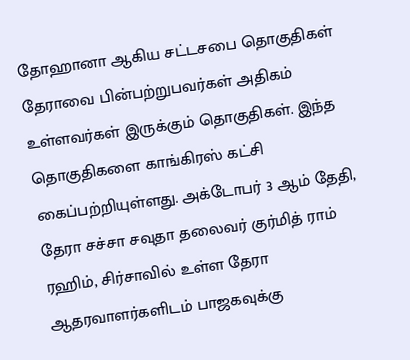தோஹானா ஆகிய சட்டசபை தொகுதிகள் தேராவை பின்பற்றுபவர்கள் அதிகம் உள்ளவர்கள் இருக்கும் தொகுதிகள். இந்த தொகுதிகளை காங்கிரஸ் கட்சி கைப்பற்றியுள்ளது. அக்டோபர் 3 ஆம் தேதி, தேரா சச்சா சவுதா தலைவர் குர்மித் ராம் ரஹிம், சிர்சாவில் உள்ள தேரா ஆதரவாளர்களிடம் பாஜகவுக்கு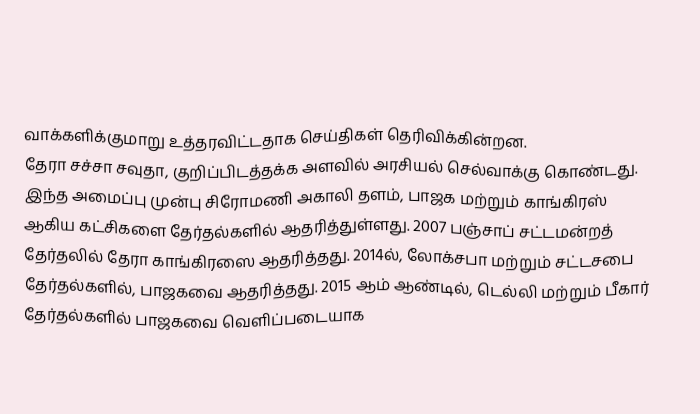வாக்களிக்குமாறு உத்தரவிட்டதாக செய்திகள் தெரிவிக்கின்றன.
தேரா சச்சா சவுதா, குறிப்பிடத்தக்க அளவில் அரசியல் செல்வாக்கு கொண்டது. இந்த அமைப்பு முன்பு சிரோமணி அகாலி தளம், பாஜக மற்றும் காங்கிரஸ் ஆகிய கட்சிகளை தேர்தல்களில் ஆதரித்துள்ளது. 2007 பஞ்சாப் சட்டமன்றத் தேர்தலில் தேரா காங்கிரஸை ஆதரித்தது. 2014ல், லோக்சபா மற்றும் சட்டசபை தேர்தல்களில், பாஜகவை ஆதரித்தது. 2015 ஆம் ஆண்டில், டெல்லி மற்றும் பீகார் தேர்தல்களில் பாஜகவை வெளிப்படையாக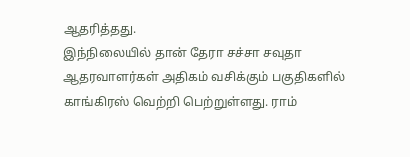ஆதரித்தது.
இந்நிலையில் தான் தேரா சச்சா சவுதா ஆதரவாளர்கள் அதிகம் வசிக்கும் பகுதிகளில் காங்கிரஸ் வெற்றி பெற்றுள்ளது. ராம்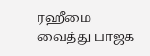ரஹீமை வைத்து பாஜக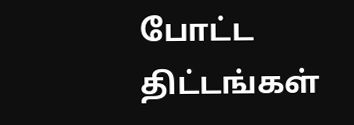போட்ட திட்டங்கள்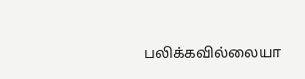பலிக்கவில்லையா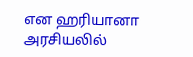என ஹரியானா அரசியலில்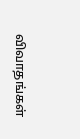விவாதங்கள்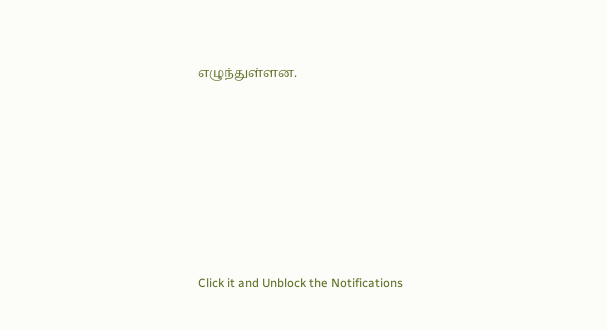எழுந்துள்ளன.












Click it and Unblock the Notifications